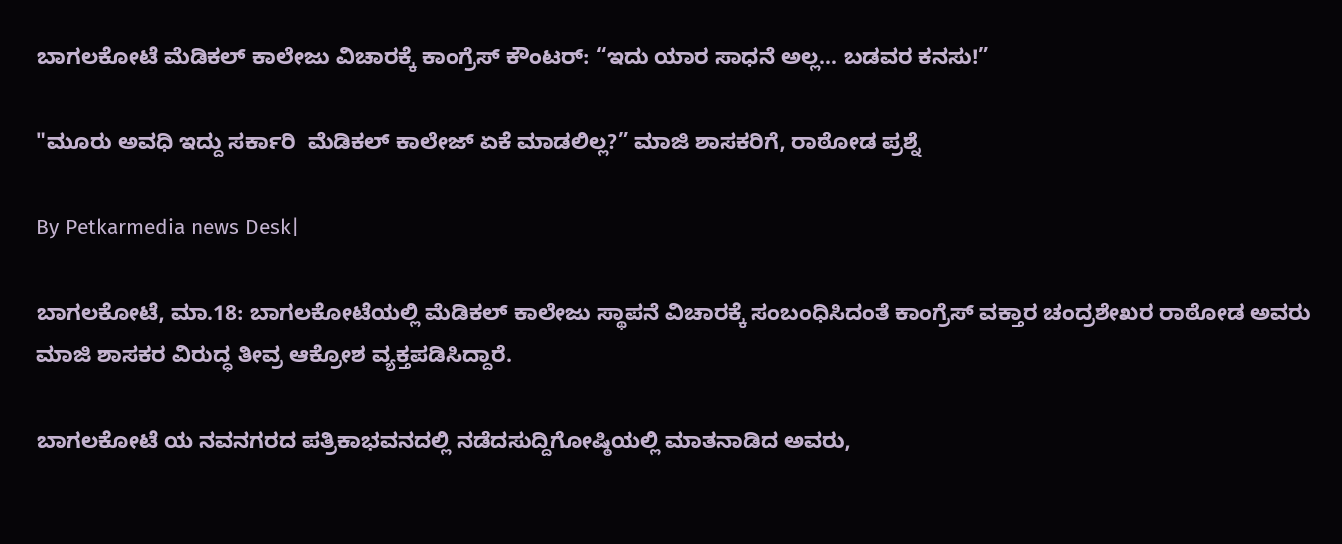ಬಾಗಲಕೋಟೆ ಮೆಡಿಕಲ್ ಕಾಲೇಜು ವಿಚಾರಕ್ಕೆ ಕಾಂಗ್ರೆಸ್ ಕೌಂಟರ್: “ಇದು ಯಾರ ಸಾಧನೆ ಅಲ್ಲ… ಬಡವರ ಕನಸು!”

"ಮೂರು ಅವಧಿ ಇದ್ದು ಸರ್ಕಾರಿ  ಮೆಡಿಕಲ್ ಕಾಲೇಜ್ ಏಕೆ ಮಾಡಲಿಲ್ಲ?” ಮಾಜಿ ಶಾಸಕರಿಗೆ, ರಾಠೋಡ ಪ್ರಶ್ನೆ

By Petkarmedia news Desk|

ಬಾಗಲಕೋಟೆ, ಮಾ.18: ಬಾಗಲಕೋಟೆಯಲ್ಲಿ ಮೆಡಿಕಲ್ ಕಾಲೇಜು ಸ್ಥಾಪನೆ ವಿಚಾರಕ್ಕೆ ಸಂಬಂಧಿಸಿದಂತೆ ಕಾಂಗ್ರೆಸ್ ವಕ್ತಾರ ಚಂದ್ರಶೇಖರ ರಾಠೋಡ ಅವರು ಮಾಜಿ ಶಾಸಕರ ವಿರುದ್ಧ ತೀವ್ರ ಆಕ್ರೋಶ ವ್ಯಕ್ತಪಡಿಸಿದ್ದಾರೆ.

ಬಾಗಲಕೋಟೆ ಯ ನವನಗರದ ಪತ್ರಿಕಾಭವನದಲ್ಲಿ ನಡೆದಸುದ್ದಿಗೋಷ್ಠಿಯಲ್ಲಿ ಮಾತನಾಡಿದ ಅವರು,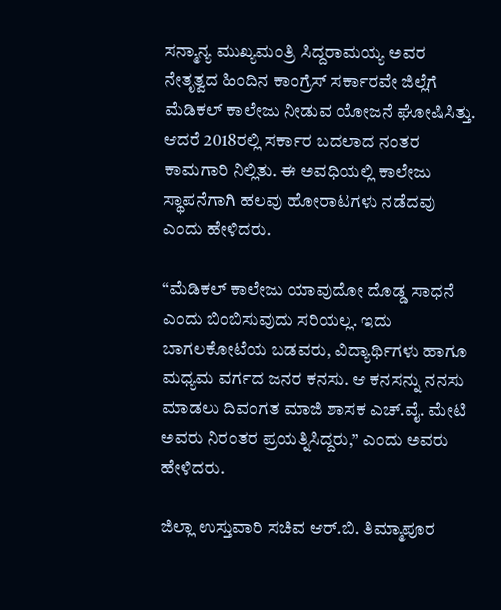ಸನ್ಮಾನ್ಯ ಮುಖ್ಯಮಂತ್ರಿ ಸಿದ್ದರಾಮಯ್ಯ ಅವರ ನೇತೃತ್ವದ ಹಿಂದಿನ ಕಾಂಗ್ರೆಸ್ ಸರ್ಕಾರವೇ ಜಿಲ್ಲೆಗೆ ಮೆಡಿಕಲ್ ಕಾಲೇಜು ನೀಡುವ ಯೋಜನೆ ಘೋಷಿಸಿತ್ತು. ಆದರೆ 2018ರಲ್ಲಿ ಸರ್ಕಾರ ಬದಲಾದ ನಂತರ ಕಾಮಗಾರಿ ನಿಲ್ಲಿತು. ಈ ಅವಧಿಯಲ್ಲಿ ಕಾಲೇಜು ಸ್ಥಾಪನೆಗಾಗಿ ಹಲವು ಹೋರಾಟಗಳು ನಡೆದವು ಎಂದು ಹೇಳಿದರು.

“ಮೆಡಿಕಲ್ ಕಾಲೇಜು ಯಾವುದೋ ದೊಡ್ಡ ಸಾಧನೆ ಎಂದು ಬಿಂಬಿಸುವುದು ಸರಿಯಲ್ಲ. ಇದು ಬಾಗಲಕೋಟೆಯ ಬಡವರು, ವಿದ್ಯಾರ್ಥಿಗಳು ಹಾಗೂ ಮಧ್ಯಮ ವರ್ಗದ ಜನರ ಕನಸು. ಆ ಕನಸನ್ನು ನನಸು ಮಾಡಲು ದಿವಂಗತ ಮಾಜಿ ಶಾಸಕ ಎಚ್‌.ವೈ. ಮೇಟಿ ಅವರು ನಿರಂತರ ಪ್ರಯತ್ನಿಸಿದ್ದರು,” ಎಂದು ಅವರು ಹೇಳಿದರು.

ಜಿಲ್ಲಾ ಉಸ್ತುವಾರಿ ಸಚಿವ ಆರ್‌.ಬಿ. ತಿಮ್ಮಾಪೂರ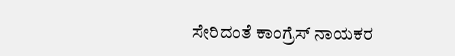ಸೇರಿದಂತೆ ಕಾಂಗ್ರೆಸ್ ನಾಯಕರ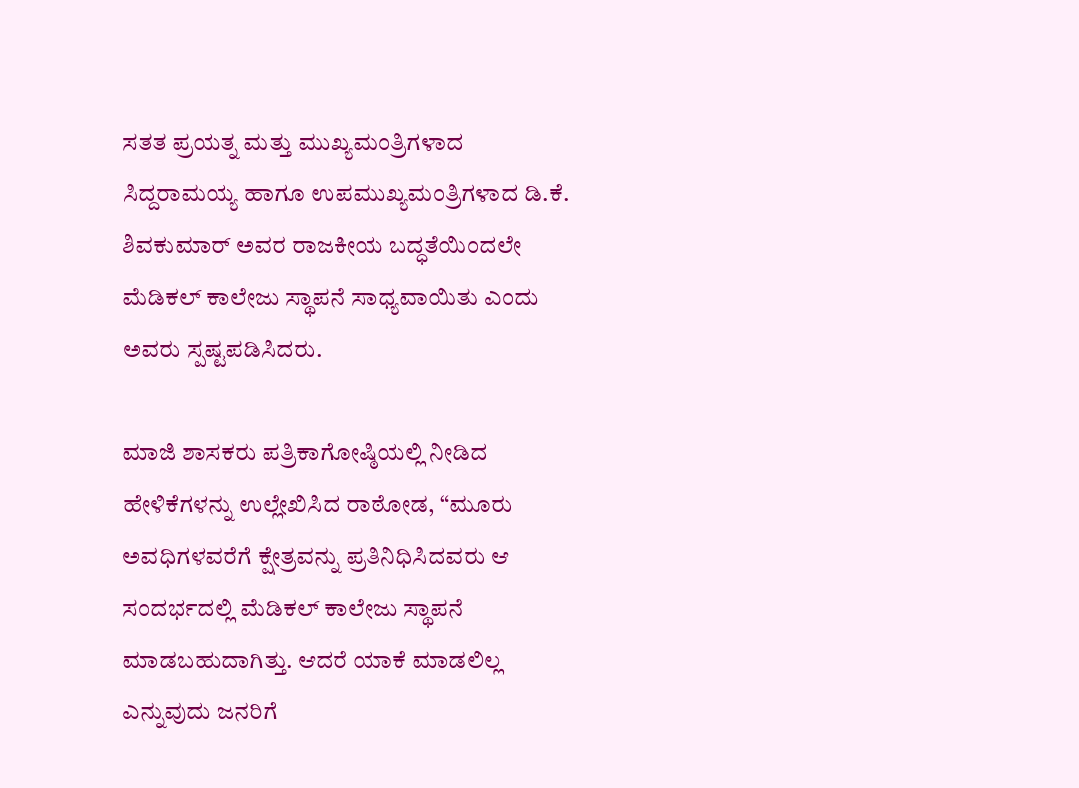ಸತತ ಪ್ರಯತ್ನ ಮತ್ತು ಮುಖ್ಯಮಂತ್ರಿಗಳಾದ ಸಿದ್ದರಾಮಯ್ಯ ಹಾಗೂ ಉಪಮುಖ್ಯಮಂತ್ರಿಗಳಾದ ಡಿ.ಕೆ. ಶಿವಕುಮಾರ್ ಅವರ ರಾಜಕೀಯ ಬದ್ಧತೆಯಿಂದಲೇ ಮೆಡಿಕಲ್ ಕಾಲೇಜು ಸ್ಥಾಪನೆ ಸಾಧ್ಯವಾಯಿತು ಎಂದು ಅವರು ಸ್ಪಷ್ಟಪಡಿಸಿದರು.

ಮಾಜಿ ಶಾಸಕರು ಪತ್ರಿಕಾಗೋಷ್ಠಿಯಲ್ಲಿ ನೀಡಿದ ಹೇಳಿಕೆಗಳನ್ನು ಉಲ್ಲೇಖಿಸಿದ ರಾಠೋಡ, “ಮೂರು ಅವಧಿಗಳವರೆಗೆ ಕ್ಷೇತ್ರವನ್ನು ಪ್ರತಿನಿಧಿಸಿದವರು ಆ ಸಂದರ್ಭದಲ್ಲಿ ಮೆಡಿಕಲ್ ಕಾಲೇಜು ಸ್ಥಾಪನೆ ಮಾಡಬಹುದಾಗಿತ್ತು. ಆದರೆ ಯಾಕೆ ಮಾಡಲಿಲ್ಲ ಎನ್ನುವುದು ಜನರಿಗೆ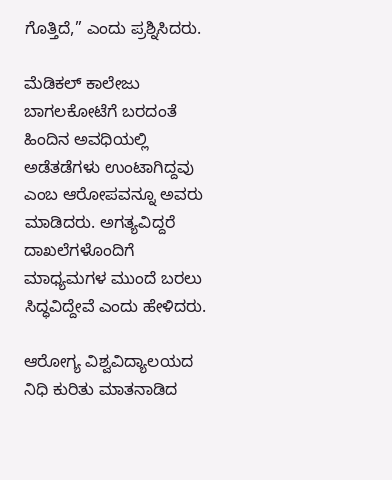ಗೊತ್ತಿದೆ,” ಎಂದು ಪ್ರಶ್ನಿಸಿದರು.

ಮೆಡಿಕಲ್ ಕಾಲೇಜು ಬಾಗಲಕೋಟೆಗೆ ಬರದಂತೆ ಹಿಂದಿನ ಅವಧಿಯಲ್ಲಿ ಅಡೆತಡೆಗಳು ಉಂಟಾಗಿದ್ದವು ಎಂಬ ಆರೋಪವನ್ನೂ ಅವರು ಮಾಡಿದರು. ಅಗತ್ಯವಿದ್ದರೆ ದಾಖಲೆಗಳೊಂದಿಗೆ ಮಾಧ್ಯಮಗಳ ಮುಂದೆ ಬರಲು ಸಿದ್ಧವಿದ್ದೇವೆ ಎಂದು ಹೇಳಿದರು.

ಆರೋಗ್ಯ ವಿಶ್ವವಿದ್ಯಾಲಯದ ನಿಧಿ ಕುರಿತು ಮಾತನಾಡಿದ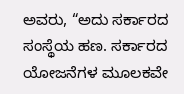ಅವರು, “ಅದು ಸರ್ಕಾರದ ಸಂಸ್ಥೆಯ ಹಣ. ಸರ್ಕಾರದ ಯೋಜನೆಗಳ ಮೂಲಕವೇ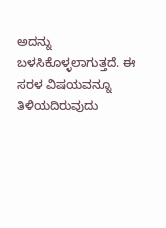ಅದನ್ನು ಬಳಸಿಕೊಳ್ಳಲಾಗುತ್ತದೆ. ಈ ಸರಳ ವಿಷಯವನ್ನೂ ತಿಳಿಯದಿರುವುದು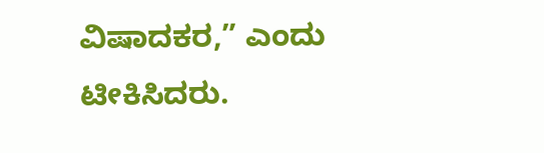ವಿಷಾದಕರ,” ಎಂದು ಟೀಕಿಸಿದರು.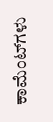ಕಾಮೆಂಟ್‌ಗಳು